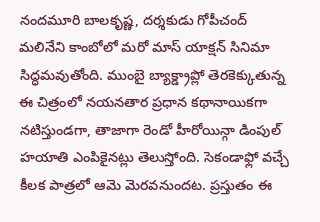నందమూరి బాలకృష్ణ, దర్శకుడు గోపీచంద్ మలినేని కాంబోలో మరో మాస్ యాక్షన్ సినిమా సిద్ధమవుతోంది. ముంబై బ్యాక్డ్రాప్లో తెరకెక్కుతున్న ఈ చిత్రంలో నయనతార ప్రధాన కథానాయికగా నటిస్తుండగా, తాజాగా రెండో హీరోయిన్గా డింపుల్ హయాతి ఎంపికైనట్లు తెలుస్తోంది. సెకండాఫ్లో వచ్చే కీలక పాత్రలో ఆమె మెరవనుందట. ప్రస్తుతం ఈ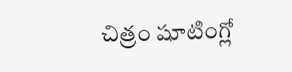చిత్రం షూటింగ్లో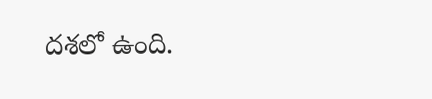దశలో ఉంది.